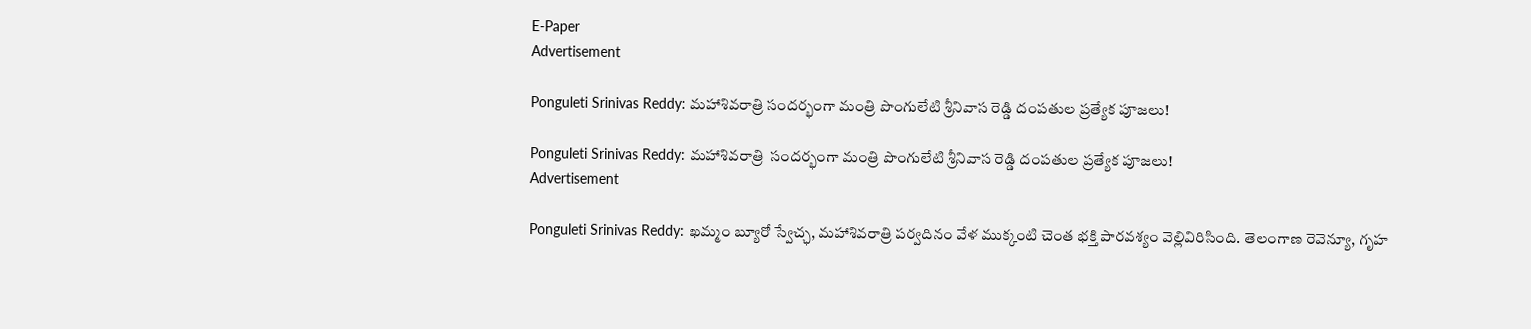E-Paper
Advertisement

Ponguleti Srinivas Reddy: మహాశివరాత్రి సందర్భంగా మంత్రి పొంగులేటి శ్రీనివాస రెడ్డి దంపతుల ప్రత్యేక పూజలు!

Ponguleti Srinivas Reddy: మహాశివరాత్రి  సందర్భంగా మంత్రి పొంగులేటి శ్రీనివాస రెడ్డి దంపతుల ప్రత్యేక పూజలు!
Advertisement

Ponguleti Srinivas Reddy: ఖమ్మం బ్యూరో స్వేచ్ఛ, మహాశివరాత్రి పర్వదినం వేళ ముక్కంటి చెంత భక్తి పారవశ్యం వెల్లివిరిసింది. తెలంగాణ రెవెన్యూ, గృహ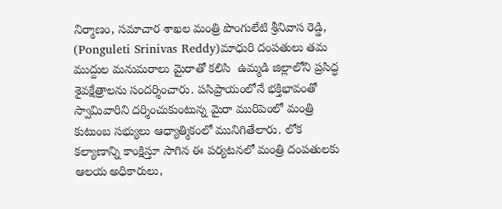నిర్మాణం, సమాచార శాఖల మంత్రి పొంగులేటి శ్రీనివాస రెడ్డి, (Ponguleti Srinivas Reddy)మాధురి దంపతులు తమ ముద్దుల మనుమరాలు మైరాతో కలిసి  ఉమ్మడి జిల్లాలోని ప్రసిద్ధ శైవక్షేత్రాలను సందర్శించారు. పసిప్రాయంలోనే భక్తిభావంతో స్వామివారిని దర్శించుకుంటున్న మైరా మురిపెంలో మంత్రి కుటుంబ సభ్యులు ఆధ్యాత్మికంలో మునిగితేలారు. లోక కల్యాణాన్ని కాంక్షిస్తూ సాగిన ఈ పర్యటనలో మంత్రి దంపతులకు ఆలయ అధికారులు,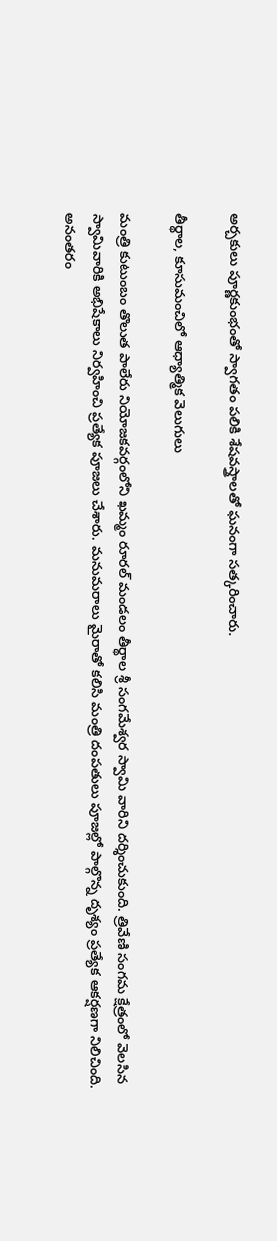అర్చకులు పూర్ణకుంభంతో స్వాగతం పలికి శేషవస్త్రాలతో ఘనంగా సత్కరించారు.

తీర్థాల, కూసుమంచిలో ఆధ్యాత్మిక వెలుగులు

మంత్రి కుటుంబం తొలుత పాలేరు నియోజకవర్గంలోని ఖమ్మం రూరల్ మండలం తీర్థాల శ్రీ సంగమేశ్వర స్వామి వారిని దర్శించుకుంది. త్రివేణి సంగమ క్షేత్రంలో వెలసిన స్వామివారికి అభిషేకాలు నిర్వహించి ప్రత్యేక పూజలు చేశారు. మనుమరాలు మైరాతో కలిసి మంత్రి దంపతులు పూజల్లో పాల్గొన్న దృశ్యం ప్రత్యేక ఆకర్షణగా నిలిచింది. అనంతరం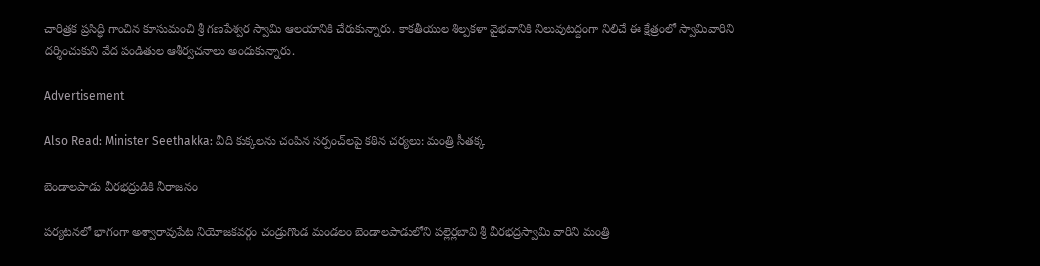చారిత్రక ప్రసిద్ధి గాంచిన కూసుమంచి శ్రీ గణపేశ్వర స్వామి ఆలయానికి చేరుకున్నారు. కాకతీయుల శిల్పకళా వైభవానికి నిలువుటద్దంగా నిలిచే ఈ క్షేత్రంలో స్వామివారిని దర్శించుకుని వేద పండితుల ఆశీర్వచనాలు అందుకున్నారు.

Advertisement

Also Read: Minister Seethakka: వీది కుక్క‌ల‌ను చంపిన సర్పంచ్‌లపై క‌ఠిన చ‌ర్య‌లు: మంత్రి సీతక్క

బెండాలపాడు వీరభద్రుడికి నీరాజనం

పర్యటనలో భాగంగా అశ్వారావుపేట నియోజకవర్గం చండ్రుగొండ మండలం బెండాలపాడులోని పల్లెర్లబావి శ్రీ వీరభద్రస్వామి వారిని మంత్రి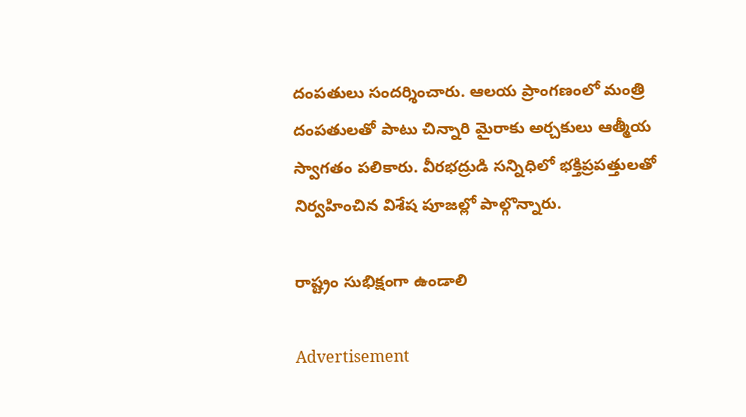దంపతులు సందర్శించారు. ఆలయ ప్రాంగణంలో మంత్రి దంపతులతో పాటు చిన్నారి మైరాకు అర్చకులు ఆత్మీయ స్వాగతం పలికారు. వీరభద్రుడి సన్నిధిలో భక్తిప్రపత్తులతో నిర్వహించిన విశేష పూజల్లో పాల్గొన్నారు.

రాష్ట్రం సుభిక్షంగా ఉండాలి

Advertisement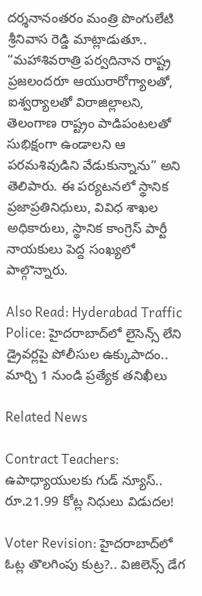దర్శనానంతరం మంత్రి పొంగులేటి శ్రీనివాస రెడ్డి మాట్లాడుతూ.. “మహాశివరాత్రి పర్వదినాన రాష్ట్ర ప్రజలందరూ ఆయురారోగ్యాలతో, ఐశ్వర్యాలతో విరాజిల్లాలని, తెలంగాణ రాష్ట్రం పాడిపంటలతో సుభిక్షంగా ఉండాలని ఆ పరమశివుడిని వేడుకున్నాను” అని తెలిపారు. ఈ పర్యటనలో స్థానిక ప్రజాప్రతినిధులు, వివిధ శాఖల అధికారులు, స్థానిక కాంగ్రెస్ పార్టీ నాయకులు పెద్ద సంఖ్యలో పాల్గొన్నారు.

Also Read: Hyderabad Traffic Police: హైదరాబాద్‌లో లైసెన్స్ లేని డ్రైవర్లపై పోలీసుల ఉక్కుపాదం.. మార్చి 1 నుండి ప్రత్యేక తనిఖీలు

Related News

Contract Teachers: ఉపాధ్యాయులకు గుడ్ న్యూస్.. రూ.21.99 కోట్ల నిధులు విడుదల!

Voter Revision: హైదరాబాద్‌లో ఓట్ల తొలగింపు కుట్ర?.. విజిలెన్స్ డేగ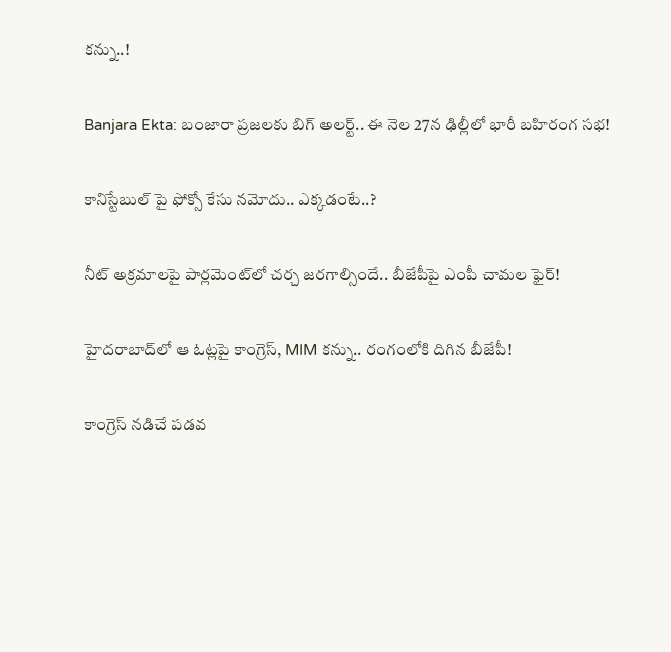కన్ను..!

Banjara Ekta: బంజారా ప్రజలకు బిగ్ అలర్ట్.. ఈ నెల 27న ఢిల్లీలో భారీ బహిరంగ సభ!

కానిస్టేబుల్ పై ఫోక్సో కేసు నమోదు.. ఎక్కడంటే..?

నీట్ అక్రమాలపై పార్లమెంట్‌లో చర్చ జరగాల్సిందే.. బీజేపీపై ఎంపీ చామల ఫైర్!

హైదరాబాద్‌లో ఆ ఓట్లపై కాంగ్రెస్, MIM కన్ను.. రంగంలోకి దిగిన బీజేపీ!

కాంగ్రెస్ నడిచే పడవ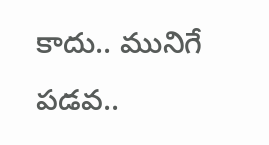కాదు.. మునిగే పడవ..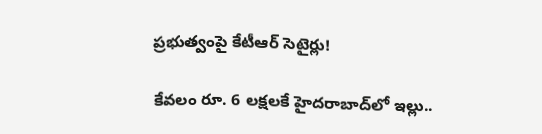ప్రభుత్వంపై కేటీఆర్ సెటైర్లు!

కేవలం రూ. 6 లక్షలకే హైదరాబాద్‌లో ఇల్లు..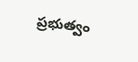ప్రభుత్వం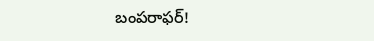బంపరాఫర్!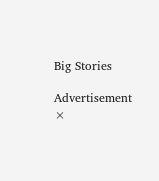Big Stories

Advertisement
×